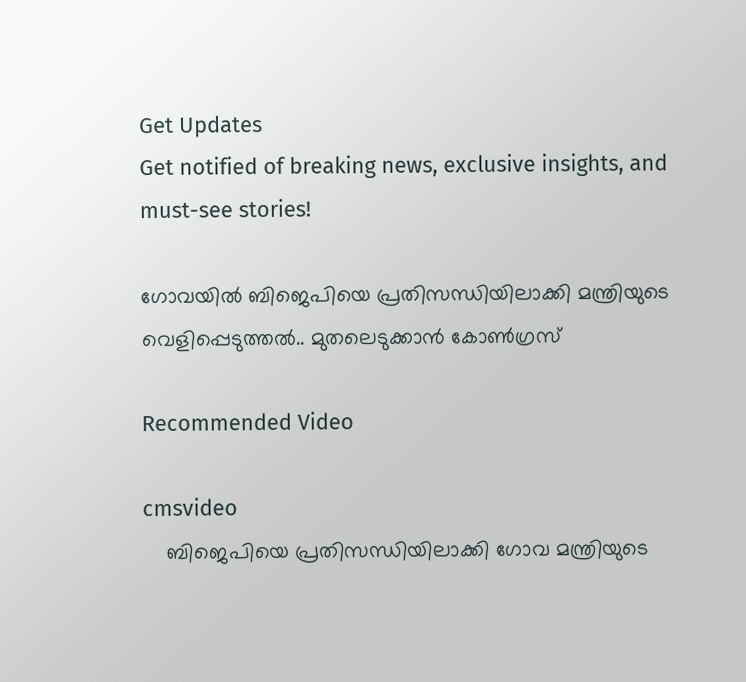Get Updates
Get notified of breaking news, exclusive insights, and must-see stories!

ഗോവയില്‍ ബിജെപിയെ പ്രതിസന്ധിയിലാക്കി മന്ത്രിയുടെ വെളിപ്പെടുത്തല്‍.. മുതലെടുക്കാന്‍ കോണ്‍ഗ്രസ്

Recommended Video

cmsvideo
    ബിജെപിയെ പ്രതിസന്ധിയിലാക്കി ഗോവ മന്ത്രിയുടെ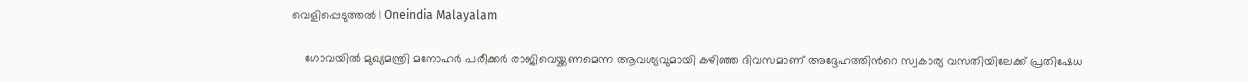വെളിപ്പെടുത്തല്‍ | Oneindia Malayalam

    ഗോവയില്‍ മുഖ്യമന്ത്രി മനോഹര്‍ പരീക്കര്‍ രാജിവെയ്ക്കണമെന്ന ആവശ്യവുമായി കഴിഞ്ഞ ദിവസമാണ് അദ്ദേഹത്തിന്‍റെ സ്വകാര്യ വസതിയിലേക്ക് പ്രതിഷേധ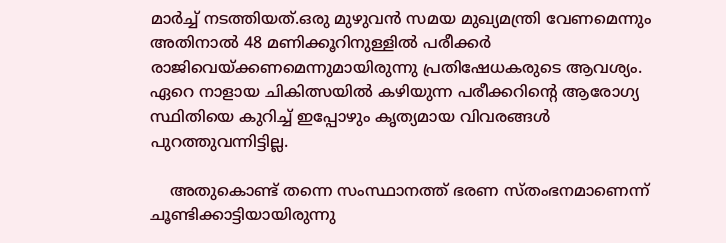മാര്‍ച്ച് നടത്തിയത്.ഒരു മുഴുവന്‍ സമയ മുഖ്യമന്ത്രി വേണമെന്നും അതിനാല്‍ 48 മണിക്കൂറിനുള്ളില്‍ പരീക്കര്‍ രാജിവെയ്ക്കണമെന്നുമായിരുന്നു പ്രതിഷേധകരുടെ ആവശ്യം. ഏറെ നാളായ ചികിത്സയില്‍ കഴിയുന്ന പരീക്കറിന്‍റെ ആരോഗ്യ സ്ഥിതിയെ കുറിച്ച് ഇപ്പോഴും കൃത്യമായ വിവരങ്ങള്‍ പുറത്തുവന്നിട്ടില്ല.

    അതുകൊണ്ട് തന്നെ സംസ്ഥാനത്ത് ഭരണ സ്തംഭനമാണെന്ന് ചൂണ്ടിക്കാട്ടിയായിരുന്നു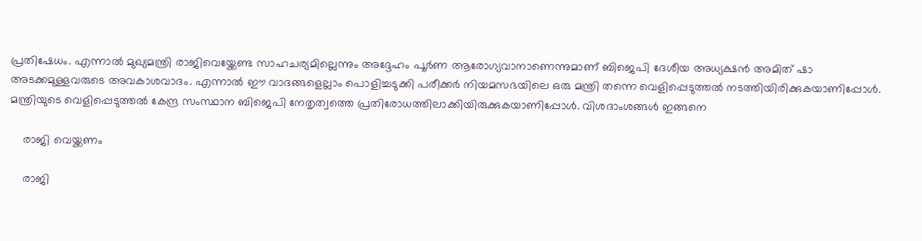പ്രതിഷേധം. എന്നാല്‍ മുഖ്യമന്ത്രി രാജിവെയ്ക്കേണ്ട സാഹചര്യമില്ലെന്നും അദ്ദേഹം പൂര്‍ണ ആരോഗ്യവാനാണെന്നുമാണ് ബിജെപി ദേശീയ അധ്യക്ഷന്‍ അമിത് ഷാ അടക്കമുള്ളവരുടെ അവകാശവാദം. എന്നാല്‍ ഈ വാദങ്ങളെല്ലാം പൊളിച്ചടുക്കി പരീക്കര്‍ നിയമസഭയിലെ ഒരു മന്ത്രി തന്നെ വെളിപ്പെടുത്തല്‍ നടത്തിയിരിക്കുകയാണിപ്പോള്‍. മന്ത്രിയുടെ വെളിപ്പെടുത്തല്‍ കേന്ദ്ര സംസ്ഥാന ബിജെപി നേതൃത്വത്തെ പ്രതിരോധത്തിലാക്കിയിരുക്കുകയാണിപ്പോള്‍. വിശദാംശങ്ങള്‍ ഇങ്ങനെ

    രാജി വെയ്ക്കണം

    രാജി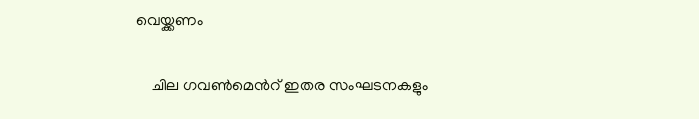വെയ്ക്കണം

    ചില ഗവണ്‍മെന്‍റ് ഇതര സംഘടനകളും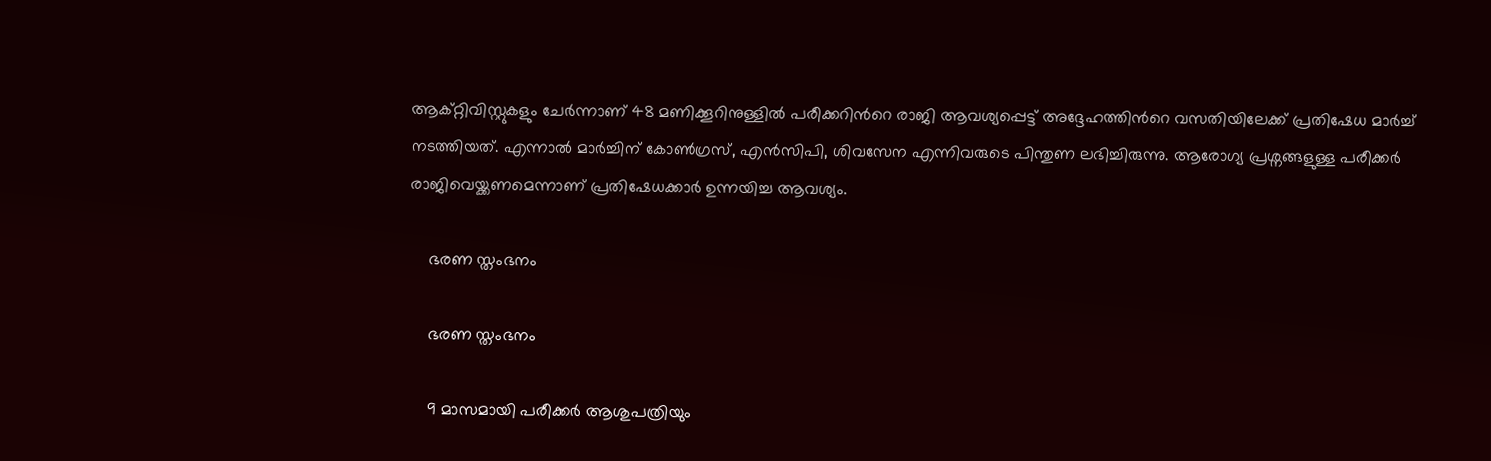ആക്റ്റിവിസ്റ്റുകളും ചേര്‍ന്നാണ് 48 മണിക്കൂറിനുള്ളില്‍ പരീക്കറിന്‍റെ രാജി ആവശ്യപ്പെട്ട് അദ്ദേഹത്തിന്‍റെ വസതിയിലേക്ക് പ്രതിഷേധ മാര്‍ച്ച് നടത്തിയത്. എന്നാല്‍ മാര്‍ച്ചിന് കോണ്‍ഗ്രസ്, എന്‍സിപി, ശിവസേന എന്നിവരുടെ പിന്തുണ ലഭിച്ചിരുന്നു. ആരോഗ്യ പ്രശ്നങ്ങളുള്ള പരീക്കര്‍ രാജിവെയ്ക്കണമെന്നാണ് പ്രതിഷേധക്കാര്‍ ഉന്നയിച്ച ആവശ്യം.

    ഭരണ സ്തംഭനം

    ഭരണ സ്തംഭനം

    9 മാസമായി പരീക്കര്‍ ആശുപത്രിയും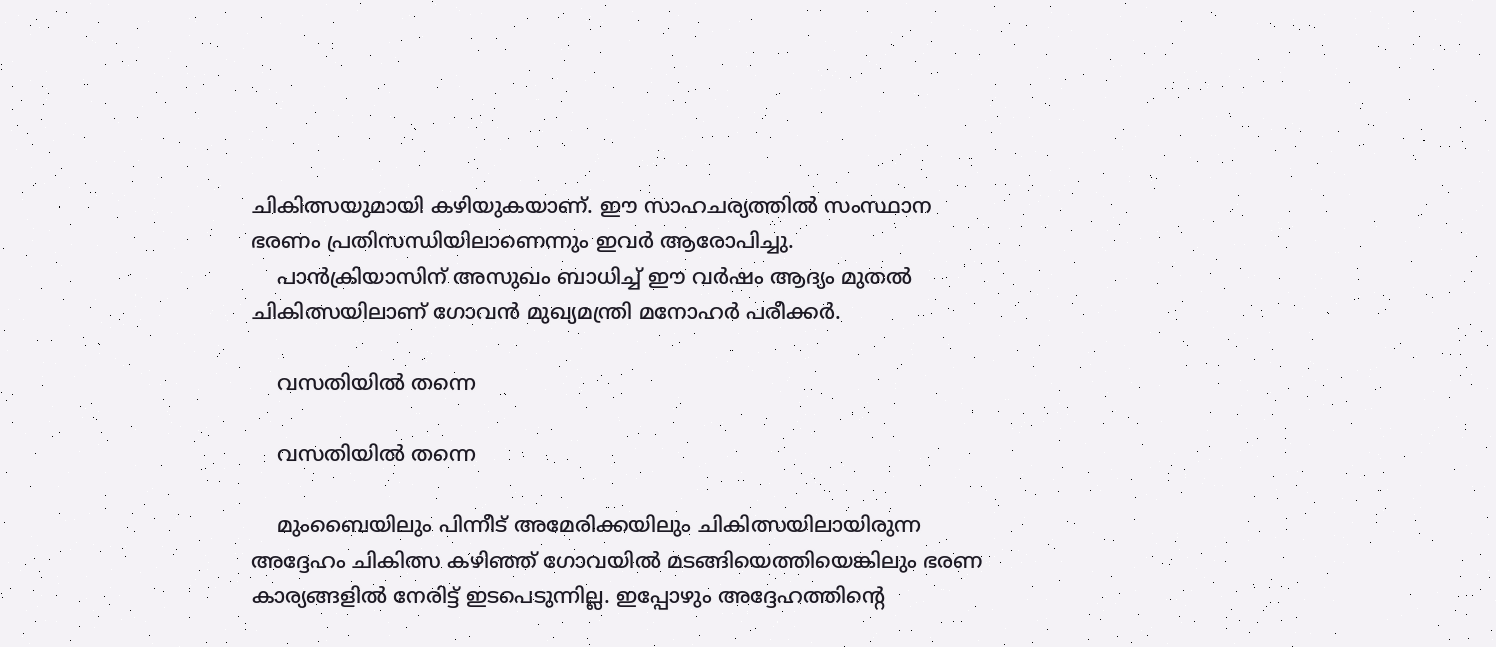ചികിത്സയുമായി കഴിയുകയാണ്. ഈ സാഹചര്യത്തില്‍ സംസ്ഥാന ഭരണം പ്രതിസന്ധിയിലാണെന്നും ഇവര്‍ ആരോപിച്ചു.
    പാന്‍ക്രിയാസിന് അസുഖം ബാധിച്ച് ഈ വര്‍ഷം ആദ്യം മുതല്‍ ചികിത്സയിലാണ് ഗോവന്‍ മുഖ്യമന്ത്രി മനോഹര്‍ പരീക്കര്‍.

    വസതിയില്‍ തന്നെ

    വസതിയില്‍ തന്നെ

    മുംബൈയിലും പിന്നീട് അമേരിക്കയിലും ചികിത്സയിലായിരുന്ന അദ്ദേഹം ചികിത്സ കഴിഞ്ഞ് ഗോവയില്‍ മടങ്ങിയെത്തിയെങ്കിലും ഭരണ കാര്യങ്ങളില്‍ നേരിട്ട് ഇടപെടുന്നില്ല. ഇപ്പോഴും അദ്ദേഹത്തിന്‍റെ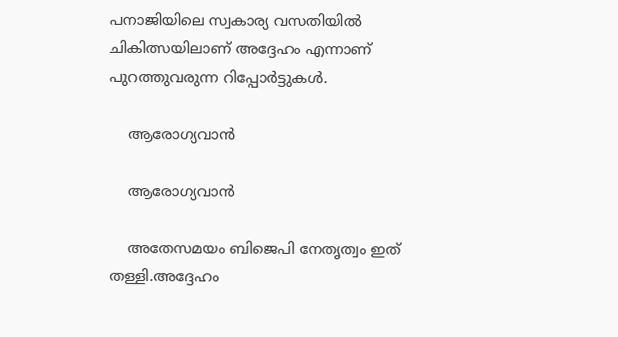പനാജിയിലെ സ്വകാര്യ വസതിയില്‍ ചികിത്സയിലാണ് അദ്ദേഹം എന്നാണ് പുറത്തുവരുന്ന റിപ്പോര്‍ട്ടുകള്‍.

    ആരോഗ്യവാന്‍

    ആരോഗ്യവാന്‍

    അതേസമയം ബിജെപി നേതൃത്വം ഇത് തള്ളി.അദ്ദേഹം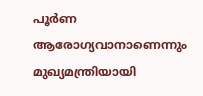പൂര്‍ണ ആരോഗ്യവാനാണെന്നും മുഖ്യമന്ത്രിയായി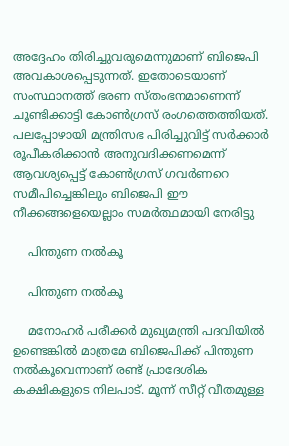അദ്ദേഹം തിരിച്ചുവരുമെന്നുമാണ് ബിജെപി അവകാശപ്പെടുന്നത്. ഇതോടെയാണ് സംസ്ഥാനത്ത് ഭരണ സ്തംഭനമാണെന്ന് ചൂണ്ടിക്കാട്ടി കോണ്‍ഗ്രസ് രംഗത്തെത്തിയത്. പലപ്പോഴായി മന്ത്രിസഭ പിരിച്ചുവിട്ട് സര്‍ക്കാര്‍ രൂപീകരിക്കാന്‍ അനുവദിക്കണമെന്ന് ആവശ്യപ്പെട്ട് കോണ്‍ഗ്രസ് ഗവര്‍ണറെ സമീപിച്ചെങ്കിലും ബിജെപി ഈ നീക്കങ്ങളെയെല്ലാം സമര്‍ത്ഥമായി നേരിട്ടു

    പിന്തുണ നല്‍കൂ

    പിന്തുണ നല്‍കൂ

    മനോഹര്‍ പരീക്കര്‍ മുഖ്യമന്ത്രി പദവിയില്‍ ഉണ്ടെങ്കില്‍ മാത്രമേ ബിജെപിക്ക് പിന്തുണ നല്‍കൂവെന്നാണ് രണ്ട് പ്രാദേശിക കക്ഷികളുടെ നിലപാട്. മൂന്ന് സീറ്റ് വീതമുള്ള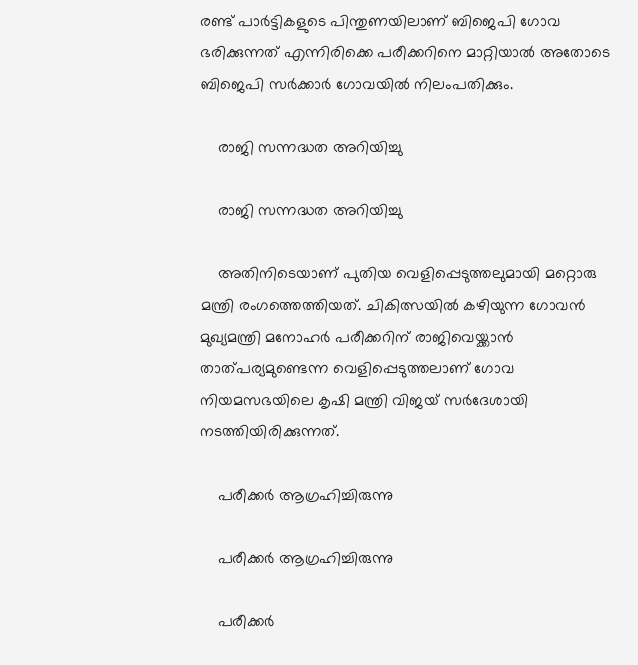രണ്ട് പാര്‍ട്ടികളുടെ പിന്തുണയിലാണ് ബിജെപി ഗോവ ഭരിക്കുന്നത് എന്നിരിക്കെ പരീക്കറിനെ മാറ്റിയാല്‍ അതോടെ ബിജെപി സര്‍ക്കാര്‍ ഗോവയില്‍ നിലംപതിക്കും.

    രാജി സന്നദ്ധത അറിയിച്ചു

    രാജി സന്നദ്ധത അറിയിച്ചു

    അതിനിടെയാണ് പുതിയ വെളിപ്പെടുത്തലുമായി മറ്റൊരു മന്ത്രി രംഗത്തെത്തിയത്. ചികിത്സയില്‍ കഴിയുന്ന ഗോവന്‍ മുഖ്യമന്ത്രി മനോഹര്‍ പരീക്കറിന് രാജിവെയ്ക്കാന്‍ താത്പര്യമുണ്ടെന്ന വെളിപ്പെടുത്തലാണ് ഗോവ നിയമസഭയിലെ കൃഷി മന്ത്രി വിജയ് സര്‍ദേശായി നടത്തിയിരിക്കുന്നത്.

    പരീക്കര്‍ ആഗ്രഹിച്ചിരുന്നു

    പരീക്കര്‍ ആഗ്രഹിച്ചിരുന്നു

    പരീക്കര്‍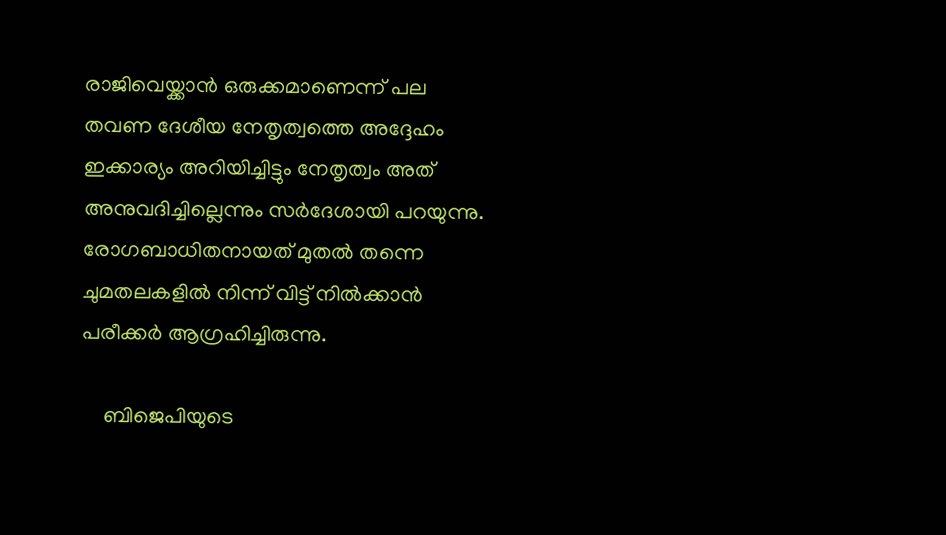രാജിവെയ്ക്കാന്‍ ഒരുക്കമാണെന്ന് പല തവണ ദേശീയ നേതൃത്വത്തെ അദ്ദേഹം ഇക്കാര്യം അറിയിച്ചിട്ടും നേതൃത്വം അത് അനുവദിച്ചില്ലെന്നും സര്‍ദേശായി പറയുന്നു. രോഗബാധിതനായത് മുതല്‍ തന്നെ ചുമതലകളില്‍ നിന്ന് വിട്ട് നില്‍ക്കാന്‍ പരീക്കര്‍ ആഗ്രഹിച്ചിരുന്നു.

    ബിജെപിയുടെ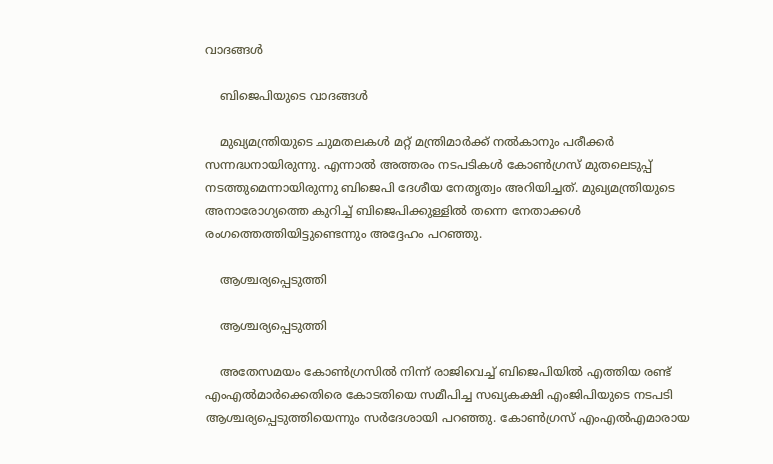വാദങ്ങള്‍

    ബിജെപിയുടെ വാദങ്ങള്‍

    മുഖ്യമന്ത്രിയുടെ ചുമതലകള്‍ മറ്റ് മന്ത്രിമാര്‍ക്ക് നല്‍കാനും പരീക്കര്‍ സന്നദ്ധനായിരുന്നു. എന്നാല്‍ അത്തരം നടപടികള്‍ കോണ്‍ഗ്രസ് മുതലെടുപ്പ് നടത്തുമെന്നായിരുന്നു ബിജെപി ദേശീയ നേതൃത്വം അറിയിച്ചത്. മുഖ്യമന്ത്രിയുടെ അനാരോഗ്യത്തെ കുറിച്ച് ബിജെപിക്കുള്ളില്‍ തന്നെ നേതാക്കള്‍ രംഗത്തെത്തിയിട്ടുണ്ടെന്നും അദ്ദേഹം പറഞ്ഞു.

    ആശ്ചര്യപ്പെടുത്തി

    ആശ്ചര്യപ്പെടുത്തി

    അതേസമയം കോണ്‍ഗ്രസില്‍ നിന്ന് രാജിവെച്ച് ബിജെപിയില്‍ എത്തിയ രണ്ട് എംഎല്‍മാര്‍ക്കെതിരെ കോടതിയെ സമീപിച്ച സഖ്യകക്ഷി എംജിപിയുടെ നടപടി ആശ്ചര്യപ്പെടുത്തിയെന്നും സര്‍ദേശായി പറഞ്ഞു. കോണ്‍ഗ്രസ് എംഎല്‍എമാരായ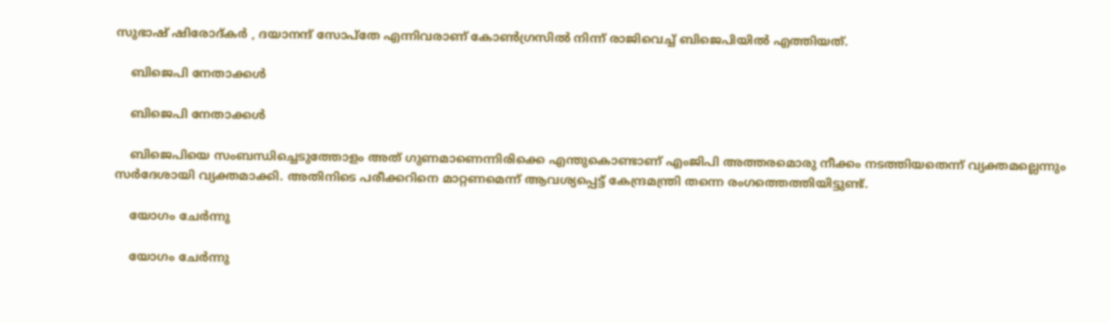സുഭാഷ് ഷിരോദ്കര്‍ , ദയാനന്ദ് സോപ്തേ എന്നിവരാണ് കോണ്‍ഗ്രസില്‍ നിന്ന് രാജിവെച്ച് ബിജെപിയില്‍ എത്തിയത്.

    ബിജെപി നേതാക്കള്‍

    ബിജെപി നേതാക്കള്‍

    ബിജെപിയെ സംബന്ധിച്ചെടുത്തോളം അത് ഗുണമാണെന്നിരിക്കെ എന്തുകൊണ്ടാണ് എംജിപി അത്തരമൊരു നീക്കം നടത്തിയതെന്ന് വ്യക്തമല്ലെന്നും സര്‍ദേശായി വ്യക്തമാക്കി. അതിനിടെ പരീക്കറിനെ മാറ്റണമെന്ന് ആവശ്യപ്പെട്ട് കേന്ദ്രമന്ത്രി തന്നെ രംഗത്തെത്തിയിട്ടുണ്ട്.

    യോഗം ചേര്‍ന്നു

    യോഗം ചേര്‍ന്നു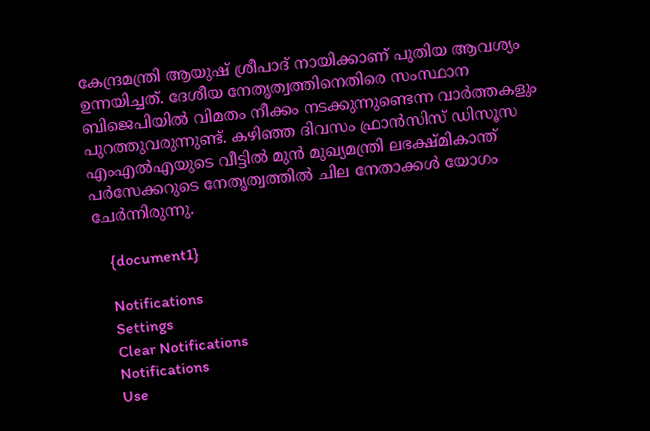കേന്ദ്രമന്ത്രി ആയുഷ് ശ്രീപാദ് നായിക്കാണ് പുതിയ ആവശ്യം ഉന്നയിച്ചത്. ദേശീയ നേതൃത്വത്തിനെതിരെ സംസ്ഥാന ബിജെപിയില്‍ വിമതം നീക്കം നടക്കുന്നുണ്ടെന്ന വാര്‍ത്തകളും പുറത്തുവരുന്നുണ്ട്. കഴിഞ്ഞ ദിവസം ഫ്രാന്‍സിസ് ഡിസൂസ എംഎല്‍എയുടെ വീട്ടില്‍ മുന്‍ മുഖ്യമന്ത്രി ലഭക്ഷ്മികാന്ത് പര്‍സേക്കറുടെ നേതൃത്വത്തില്‍ ചില നേതാക്കള്‍ യോഗം ചേര്‍ന്നിരുന്നു.

    {document1}

    Notifications
    Settings
    Clear Notifications
    Notifications
    Use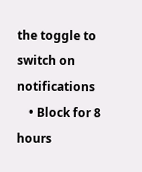the toggle to switch on notifications
    • Block for 8 hours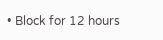• Block for 12 hours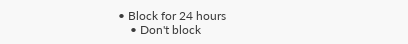• Block for 24 hours
    • Don't block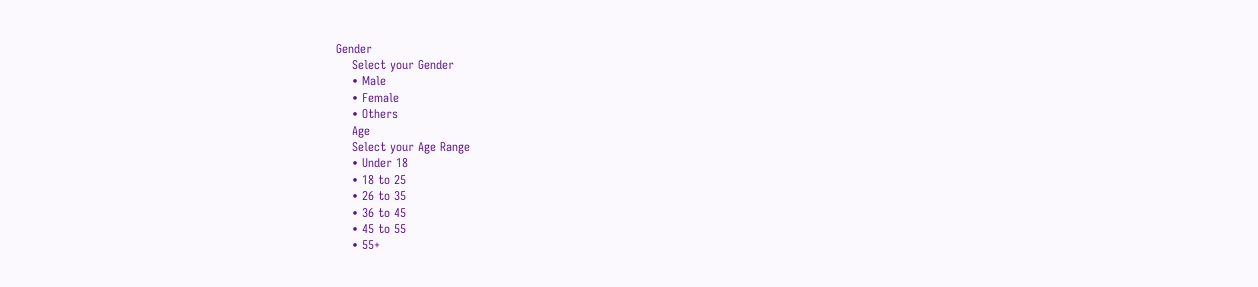Gender
    Select your Gender
    • Male
    • Female
    • Others
    Age
    Select your Age Range
    • Under 18
    • 18 to 25
    • 26 to 35
    • 36 to 45
    • 45 to 55
    • 55+